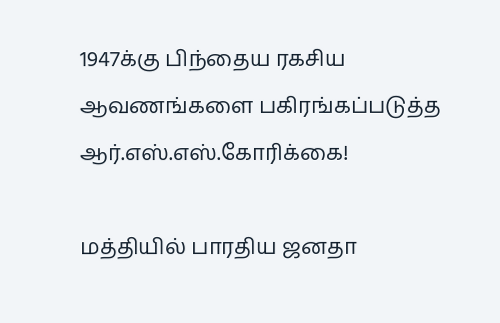1947க்கு பிந்தைய ரகசிய ஆவணங்களை பகிரங்கப்படுத்த ஆர்.எஸ்.எஸ்.கோரிக்கை!

மத்தியில் பாரதிய ஜனதா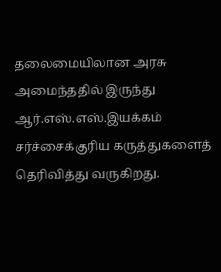தலைமையிலான அரசு அமைந்ததில் இருந்து ஆர்.எஸ்.எஸ்.இயக்கம் சர்ச்சைக்குரிய கருத்துகளைத் தெரிவித்து வருகிறது.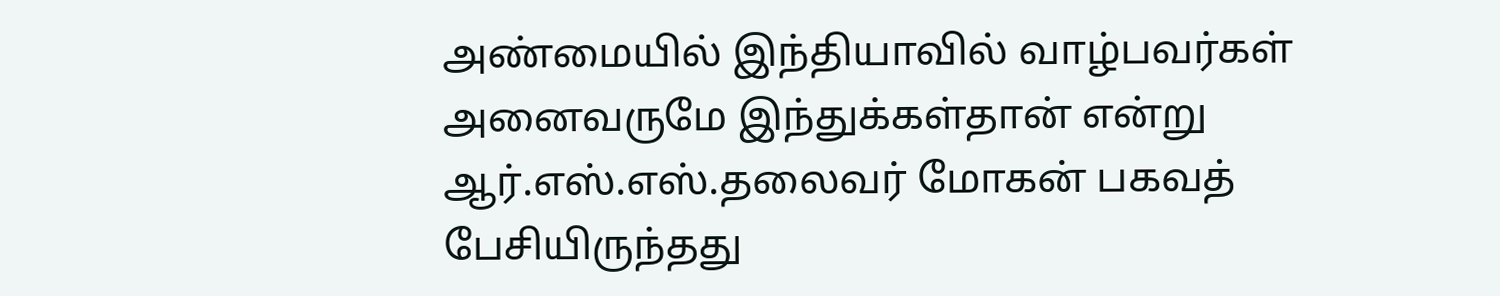அண்மையில் இந்தியாவில் வாழ்பவர்கள் அனைவருமே இந்துக்கள்தான் என்று ஆர்.எஸ்.எஸ்.தலைவர் மோகன் பகவத் பேசியிருந்தது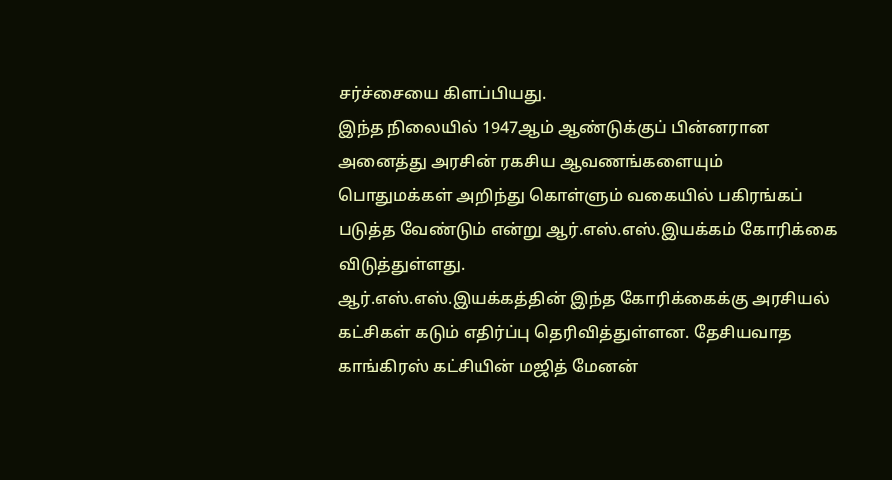சர்ச்சையை கிளப்பியது.
இந்த நிலையில் 1947ஆம் ஆண்டுக்குப் பின்னரான அனைத்து அரசின் ரகசிய ஆவணங்களையும் பொதுமக்கள் அறிந்து கொள்ளும் வகையில் பகிரங்கப் படுத்த வேண்டும் என்று ஆர்.எஸ்.எஸ்.இயக்கம் கோரிக்கை விடுத்துள்ளது.
ஆர்.எஸ்.எஸ்.இயக்கத்தின் இந்த கோரிக்கைக்கு அரசியல் கட்சிகள் கடும் எதிர்ப்பு தெரிவித்துள்ளன. தேசியவாத காங்கிரஸ் கட்சியின் மஜித் மேனன்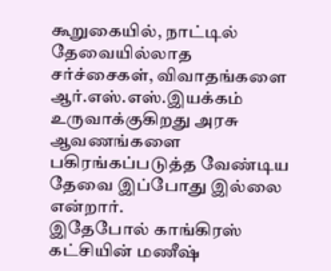கூறுகையில், நாட்டில் தேவையில்லாத சர்ச்சைகள், விவாதங்களை ஆர்.எஸ்.எஸ்.இயக்கம் உருவாக்குகிறது அரசு ஆவணங்களை பகிரங்கப்படுத்த வேண்டிய தேவை இப்போது இல்லை என்றார்.
இதேபோல் காங்கிரஸ் கட்சியின் மணீஷ்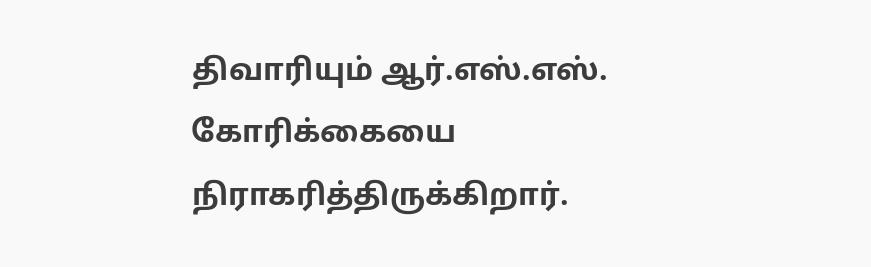திவாரியும் ஆர்.எஸ்.எஸ். கோரிக்கையை நிராகரித்திருக்கிறார்.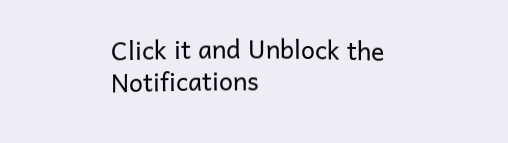Click it and Unblock the Notifications